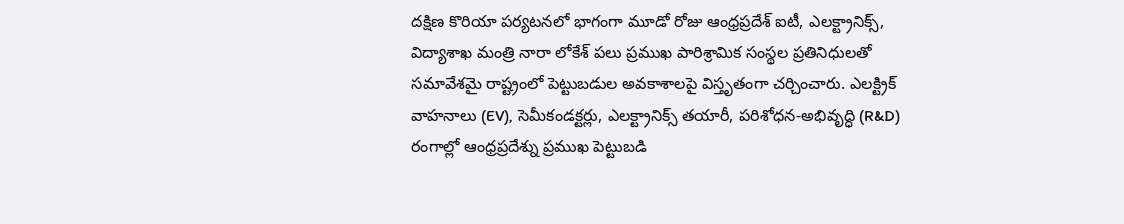దక్షిణ కొరియా పర్యటనలో భాగంగా మూడో రోజు ఆంధ్రప్రదేశ్ ఐటీ, ఎలక్ట్రానిక్స్, విద్యాశాఖ మంత్రి నారా లోకేశ్ పలు ప్రముఖ పారిశ్రామిక సంస్థల ప్రతినిధులతో సమావేశమై రాష్ట్రంలో పెట్టుబడుల అవకాశాలపై విస్తృతంగా చర్చించారు. ఎలక్ట్రిక్ వాహనాలు (EV), సెమీకండక్టర్లు, ఎలక్ట్రానిక్స్ తయారీ, పరిశోధన-అభివృద్ధి (R&D) రంగాల్లో ఆంధ్రప్రదేశ్ను ప్రముఖ పెట్టుబడి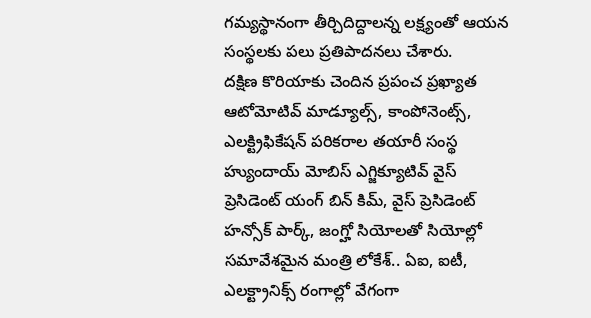గమ్యస్థానంగా తీర్చిదిద్దాలన్న లక్ష్యంతో ఆయన సంస్థలకు పలు ప్రతిపాదనలు చేశారు.
దక్షిణ కొరియాకు చెందిన ప్రపంచ ప్రఖ్యాత ఆటోమోటివ్ మాడ్యూల్స్, కాంపోనెంట్స్, ఎలక్ట్రిఫికేషన్ పరికరాల తయారీ సంస్థ హ్యుందాయ్ మోబిస్ ఎగ్జిక్యూటివ్ వైస్ ప్రెసిడెంట్ యంగ్ బిన్ కిమ్, వైస్ ప్రెసిడెంట్ హన్సోక్ పార్క్, జంగ్హో సియోలతో సియోల్లో సమావేశమైన మంత్రి లోకేశ్.. ఏఐ, ఐటీ, ఎలక్ట్రానిక్స్ రంగాల్లో వేగంగా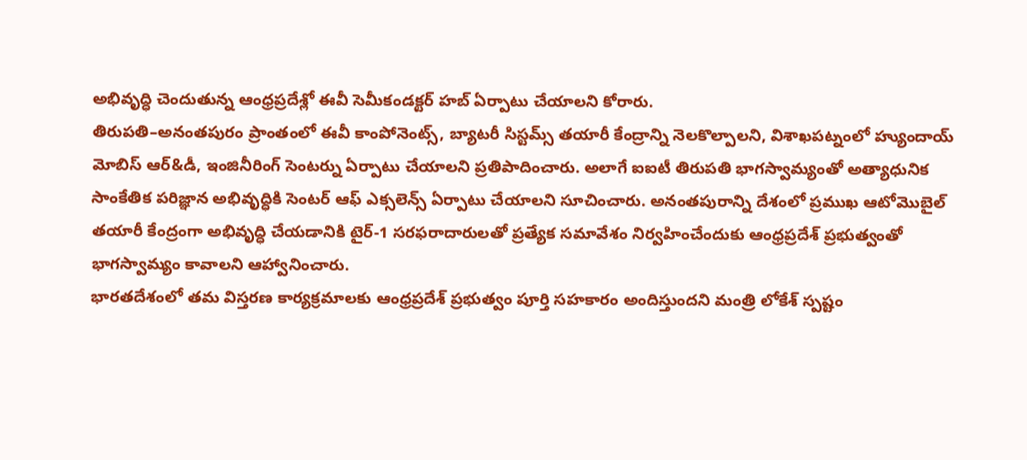అభివృద్ధి చెందుతున్న ఆంధ్రప్రదేశ్లో ఈవీ సెమీకండక్టర్ హబ్ ఏర్పాటు చేయాలని కోరారు.
తిరుపతి–అనంతపురం ప్రాంతంలో ఈవీ కాంపోనెంట్స్, బ్యాటరీ సిస్టమ్స్ తయారీ కేంద్రాన్ని నెలకొల్పాలని, విశాఖపట్నంలో హ్యుందాయ్ మోబిస్ ఆర్&డీ, ఇంజినీరింగ్ సెంటర్ను ఏర్పాటు చేయాలని ప్రతిపాదించారు. అలాగే ఐఐటీ తిరుపతి భాగస్వామ్యంతో అత్యాధునిక సాంకేతిక పరిజ్ఞాన అభివృద్ధికి సెంటర్ ఆఫ్ ఎక్సలెన్స్ ఏర్పాటు చేయాలని సూచించారు. అనంతపురాన్ని దేశంలో ప్రముఖ ఆటోమొబైల్ తయారీ కేంద్రంగా అభివృద్ధి చేయడానికి టైర్-1 సరఫరాదారులతో ప్రత్యేక సమావేశం నిర్వహించేందుకు ఆంధ్రప్రదేశ్ ప్రభుత్వంతో భాగస్వామ్యం కావాలని ఆహ్వానించారు.
భారతదేశంలో తమ విస్తరణ కార్యక్రమాలకు ఆంధ్రప్రదేశ్ ప్రభుత్వం పూర్తి సహకారం అందిస్తుందని మంత్రి లోకేశ్ స్పష్టం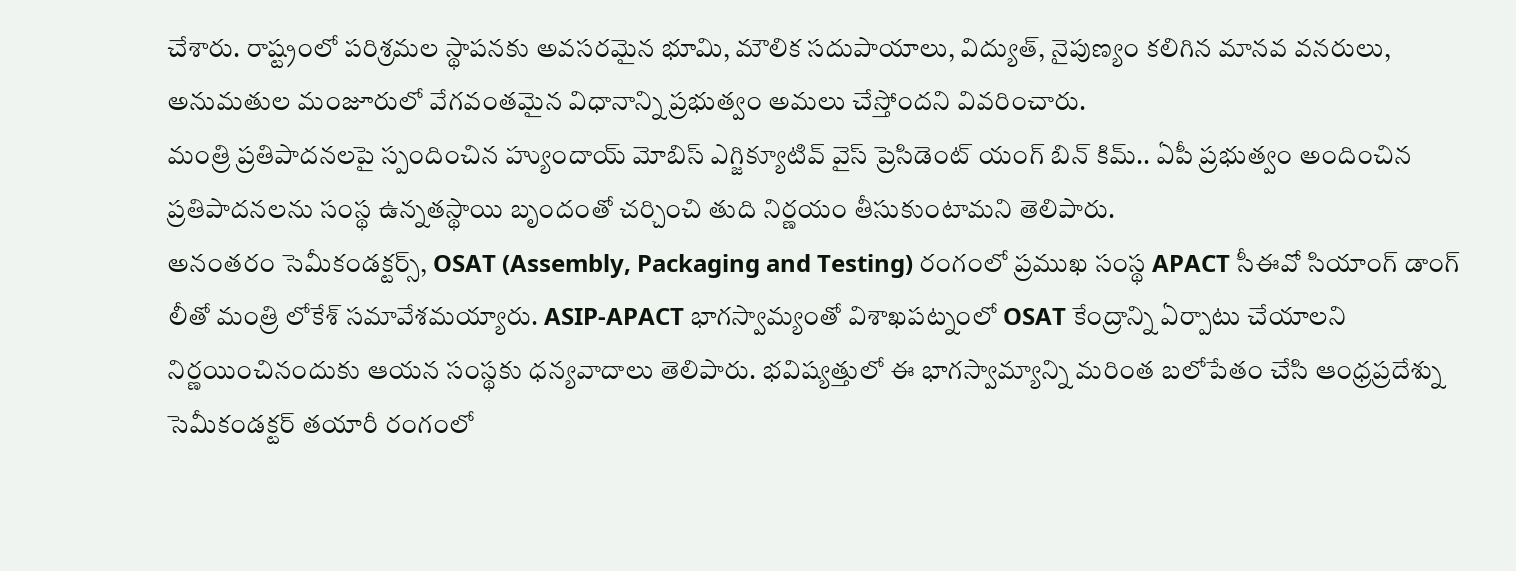చేశారు. రాష్ట్రంలో పరిశ్రమల స్థాపనకు అవసరమైన భూమి, మౌలిక సదుపాయాలు, విద్యుత్, నైపుణ్యం కలిగిన మానవ వనరులు, అనుమతుల మంజూరులో వేగవంతమైన విధానాన్ని ప్రభుత్వం అమలు చేస్తోందని వివరించారు.
మంత్రి ప్రతిపాదనలపై స్పందించిన హ్యుందాయ్ మోబిస్ ఎగ్జిక్యూటివ్ వైస్ ప్రెసిడెంట్ యంగ్ బిన్ కిమ్.. ఏపీ ప్రభుత్వం అందించిన ప్రతిపాదనలను సంస్థ ఉన్నతస్థాయి బృందంతో చర్చించి తుది నిర్ణయం తీసుకుంటామని తెలిపారు.
అనంతరం సెమీకండక్టర్స్, OSAT (Assembly, Packaging and Testing) రంగంలో ప్రముఖ సంస్థ APACT సీఈవో సియాంగ్ డాంగ్ లీతో మంత్రి లోకేశ్ సమావేశమయ్యారు. ASIP-APACT భాగస్వామ్యంతో విశాఖపట్నంలో OSAT కేంద్రాన్ని ఏర్పాటు చేయాలని నిర్ణయించినందుకు ఆయన సంస్థకు ధన్యవాదాలు తెలిపారు. భవిష్యత్తులో ఈ భాగస్వామ్యాన్ని మరింత బలోపేతం చేసి ఆంధ్రప్రదేశ్ను సెమీకండక్టర్ తయారీ రంగంలో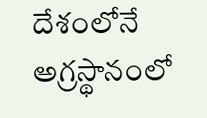దేశంలోనే అగ్రస్థానంలో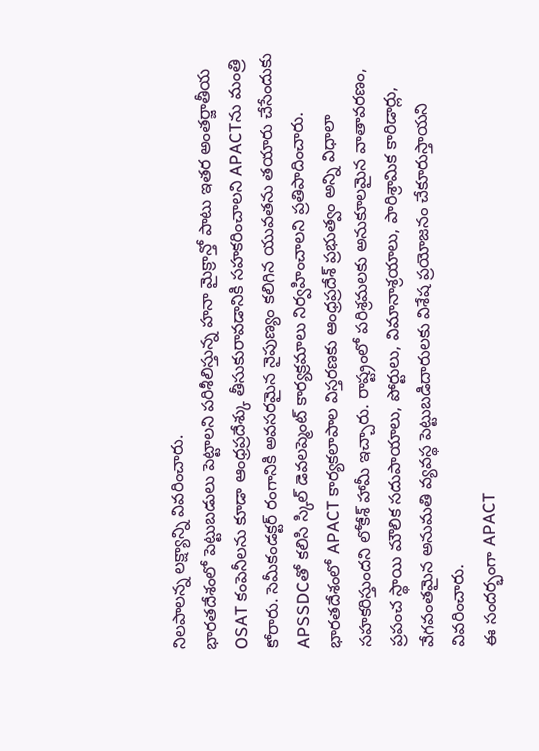నిలపాలన్న లక్ష్యాన్ని వివరించారు.
భారతదేశంలో పెట్టుబడులు పెట్టాలని పరిశీలిస్తున్న హనా మైక్రాన్తో పాటు ఇతర అంతర్జాతీయ OSAT కంపెనీలను కూడా ఆంధ్రప్రదేశ్కు తీసుకురావడానికి సహకరించాలని APACTను మంత్రి కోరారు. సెమీకండక్టర్ రంగానికి అవసరమైన నైపుణ్యం కలిగిన యువతను తయారు చేసేందుకు APSSDCతో కలిసి స్కిల్ డెవలప్మెంట్ కార్యక్రమాలు నిర్వహించాలని ప్రతిపాదించారు.
భారతదేశంలో APACT కార్యకలాపాల విస్తరణకు ఆంధ్రప్రదేశ్ ప్రభుత్వం అన్ని విధాలా సహకరిస్తుందని లోకేశ్ హామీ ఇచ్చారు. రాష్ట్రంలో పరిశ్రమలకు అనుకూలమైన వాతావరణం, ప్రపంచ స్థాయి మౌలిక సదుపాయాలు, పోర్టులు, విమానాశ్రయాలు, పారిశ్రామిక కారిడార్లు, వేగవంతమైన అనుమతి వ్యవస్థ పెట్టుబడిదారులకు విశేష ప్రయోజనం చేకూరుస్తాయని వివరించారు.
ఈ సందర్భంగా APACT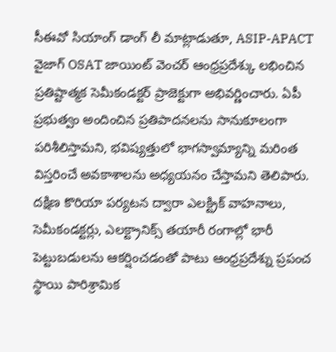సీఈవో సియాంగ్ డాంగ్ లీ మాట్లాడుతూ, ASIP-APACT వైజాగ్ OSAT జాయింట్ వెంచర్ ఆంధ్రప్రదేశ్కు లభించిన ప్రతిష్టాత్మక సెమీకండక్టర్ ప్రాజెక్టుగా అభివర్ణించారు. ఏపీ ప్రభుత్వం అందించిన ప్రతిపాదనలను సానుకూలంగా పరిశీలిస్తామని, భవిష్యత్తులో భాగస్వామ్యాన్ని మరింత విస్తరించే అవకాశాలను అధ్యయనం చేస్తామని తెలిపారు.
దక్షిణ కొరియా పర్యటన ద్వారా ఎలక్ట్రిక్ వాహనాలు, సెమీకండక్టర్లు, ఎలక్ట్రానిక్స్ తయారీ రంగాల్లో భారీ పెట్టుబడులను ఆకర్షించడంతో పాటు ఆంధ్రప్రదేశ్ను ప్రపంచ స్థాయి పారిశ్రామిక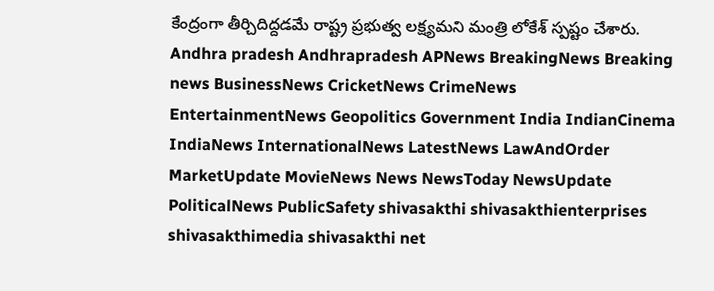కేంద్రంగా తీర్చిదిద్దడమే రాష్ట్ర ప్రభుత్వ లక్ష్యమని మంత్రి లోకేశ్ స్పష్టం చేశారు.
Andhra pradesh Andhrapradesh APNews BreakingNews Breaking news BusinessNews CricketNews CrimeNews EntertainmentNews Geopolitics Government India IndianCinema IndiaNews InternationalNews LatestNews LawAndOrder MarketUpdate MovieNews News NewsToday NewsUpdate PoliticalNews PublicSafety shivasakthi shivasakthienterprises shivasakthimedia shivasakthi net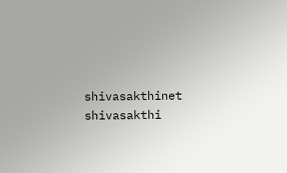shivasakthinet shivasakthi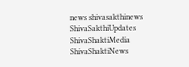news shivasakthinews ShivaSakthiUpdates ShivaShaktiMedia ShivaShaktiNews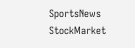SportsNews StockMarket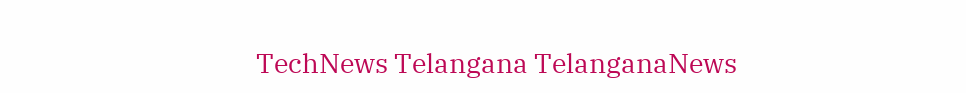TechNews Telangana TelanganaNews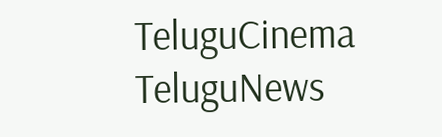TeluguCinema TeluguNews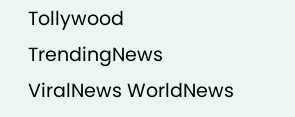Tollywood TrendingNews ViralNews WorldNews